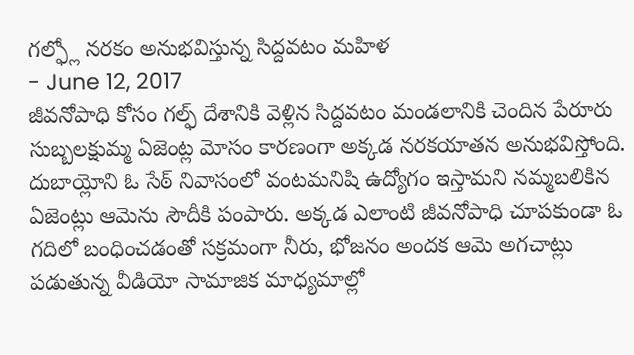గల్ఫ్లో నరకం అనుభవిస్తున్న సిద్దవటం మహిళ
- June 12, 2017
జీవనోపాధి కోసం గల్ఫ్ దేశానికి వెళ్లిన సిద్దవటం మండలానికి చెందిన పేరూరు సుబ్బలక్షుమ్మ ఏజెంట్ల మోసం కారణంగా అక్కడ నరకయాతన అనుభవిస్తోంది. దుబాయ్లోని ఓ సేఠ్ నివాసంలో వంటమనిషి ఉద్యోగం ఇస్తామని నమ్మబలికిన ఏజెంట్లు ఆమెను సౌదీకి పంపారు. అక్కడ ఎలాంటి జీవనోపాధి చూపకుండా ఓ గదిలో బంధించడంతో సక్రమంగా నీరు, భోజనం అందక ఆమె అగచాట్లు పడుతున్న వీడియో సామాజిక మాధ్యమాల్లో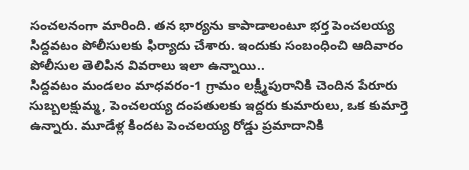సంచలనంగా మారింది. తన భార్యను కాపాడాలంటూ భర్త పెంచలయ్య సిద్దవటం పోలీసులకు ఫిర్యాదు చేశారు. ఇందుకు సంబంధించి ఆదివారం పోలీసుల తెలిపిన వివరాలు ఇలా ఉన్నాయి..
సిద్దవటం మండలం మాధవరం-1 గ్రామం లక్ష్మీపురానికి చెందిన పేరూరు సుబ్బలక్షుమ్మ, పెంచలయ్య దంపతులకు ఇద్దరు కుమారులు, ఒక కుమార్తె ఉన్నారు. మూడేళ్ల కిందట పెంచలయ్య రోడ్డు ప్రమాదానికి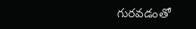గురవడంతో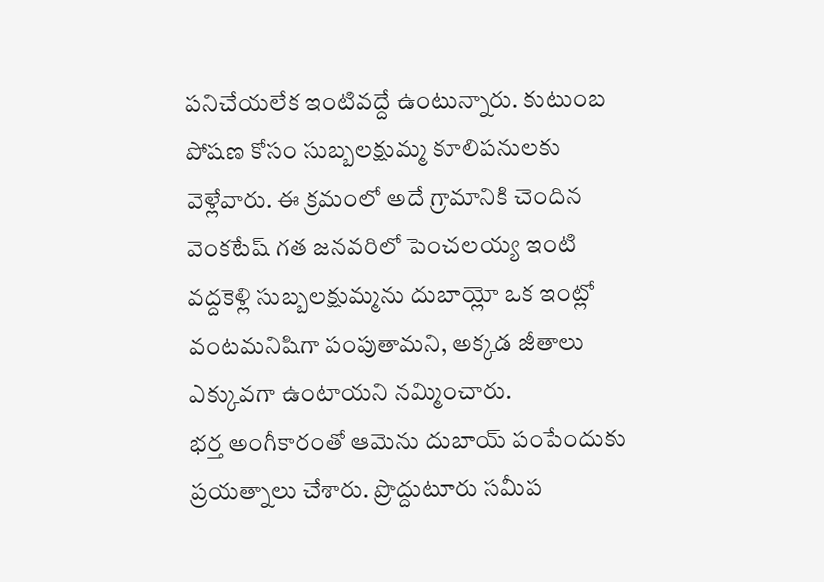పనిచేయలేక ఇంటివద్దే ఉంటున్నారు. కుటుంబ పోషణ కోసం సుబ్బలక్షుమ్మ కూలిపనులకు వెళ్లేవారు. ఈ క్రమంలో అదే గ్రామానికి చెందిన వెంకటేష్ గత జనవరిలో పెంచలయ్య ఇంటి వద్దకెళ్లి సుబ్బలక్షుమ్మను దుబాయ్లో ఒక ఇంట్లో వంటమనిషిగా పంపుతామని, అక్కడ జీతాలు ఎక్కువగా ఉంటాయని నమ్మించారు.
భర్త అంగీకారంతో ఆమెను దుబాయ్ పంపేందుకు ప్రయత్నాలు చేశారు. ప్రొద్దుటూరు సమీప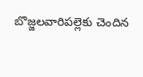బొజ్జలవారిపల్లెకు చెందిన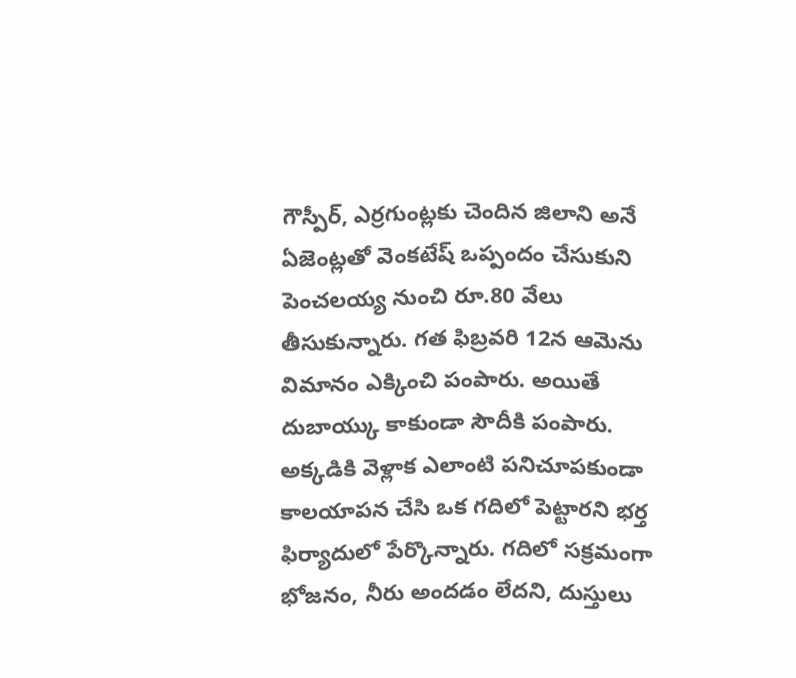గౌస్పీర్, ఎర్రగుంట్లకు చెందిన జిలాని అనే ఏజెంట్లతో వెంకటేష్ ఒప్పందం చేసుకుని పెంచలయ్య నుంచి రూ.80 వేలు తీసుకున్నారు. గత ఫిబ్రవరి 12న ఆమెను విమానం ఎక్కించి పంపారు. అయితే దుబాయ్కు కాకుండా సౌదీకి పంపారు.
అక్కడికి వెళ్లాక ఎలాంటి పనిచూపకుండా కాలయాపన చేసి ఒక గదిలో పెట్టారని భర్త ఫిర్యాదులో పేర్కొన్నారు. గదిలో సక్రమంగా భోజనం, నీరు అందడం లేదని, దుస్తులు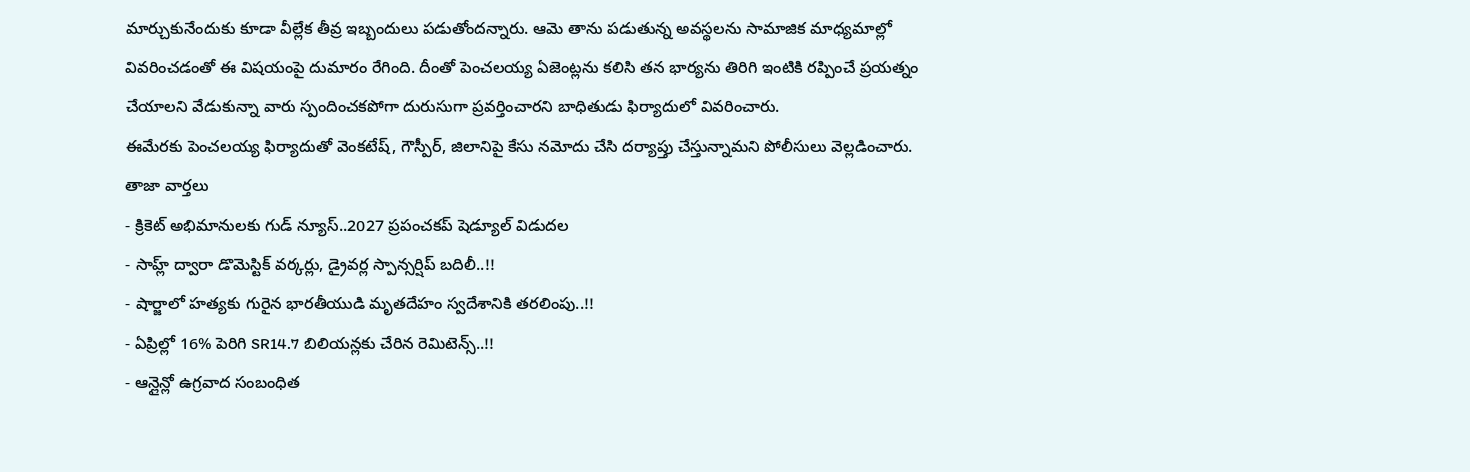మార్చుకునేందుకు కూడా వీల్లేక తీవ్ర ఇబ్బందులు పడుతోందన్నారు. ఆమె తాను పడుతున్న అవస్థలను సామాజిక మాధ్యమాల్లో వివరించడంతో ఈ విషయంపై దుమారం రేగింది. దీంతో పెంచలయ్య ఏజెంట్లను కలిసి తన భార్యను తిరిగి ఇంటికి రప్పించే ప్రయత్నం చేయాలని వేడుకున్నా వారు స్పందించకపోగా దురుసుగా ప్రవర్తించారని బాధితుడు ఫిర్యాదులో వివరించారు.
ఈమేరకు పెంచలయ్య ఫిర్యాదుతో వెంకటేష్, గౌస్పీర్, జిలానిపై కేసు నమోదు చేసి దర్యాప్తు చేస్తున్నామని పోలీసులు వెల్లడించారు.
తాజా వార్తలు
- క్రికెట్ అభిమానులకు గుడ్ న్యూస్..2027 ప్రపంచకప్ షెడ్యూల్ విడుదల
- సాహ్ల్ ద్వారా డొమెస్టిక్ వర్కర్లు, డ్రైవర్ల స్పాన్సర్షిప్ బదిలీ..!!
- షార్జాలో హత్యకు గురైన భారతీయుడి మృతదేహం స్వదేశానికి తరలింపు..!!
- ఏప్రిల్లో 16% పెరిగి SR14.7 బిలియన్లకు చేరిన రెమిటెన్స్..!!
- ఆన్లైన్లో ఉగ్రవాద సంబంధిత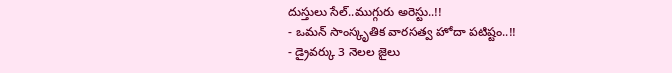దుస్తులు సేల్..ముగ్గురు అరెస్టు..!!
- ఒమన్ సాంస్కృతిక వారసత్వ హోదా పటిష్టం..!!
- డ్రైవర్కు 3 నెలల జైలు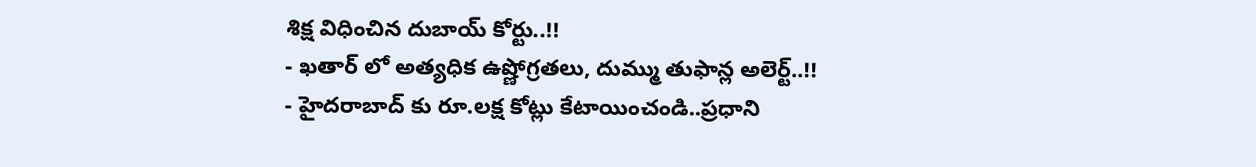శిక్ష విధించిన దుబాయ్ కోర్టు..!!
- ఖతార్ లో అత్యధిక ఉష్ణోగ్రతలు, దుమ్ము తుఫాన్ల అలెర్ట్..!!
- హైదరాబాద్ కు రూ.లక్ష కోట్లు కేటాయించండి..ప్రధాని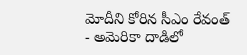మోదీని కోరిన సీఎం రేవంత్
- అమెరికా దాడిలో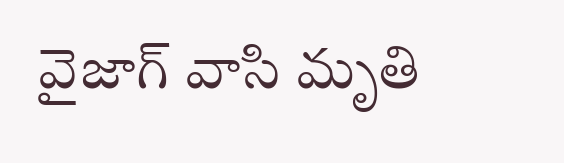వైజాగ్ వాసి మృతి